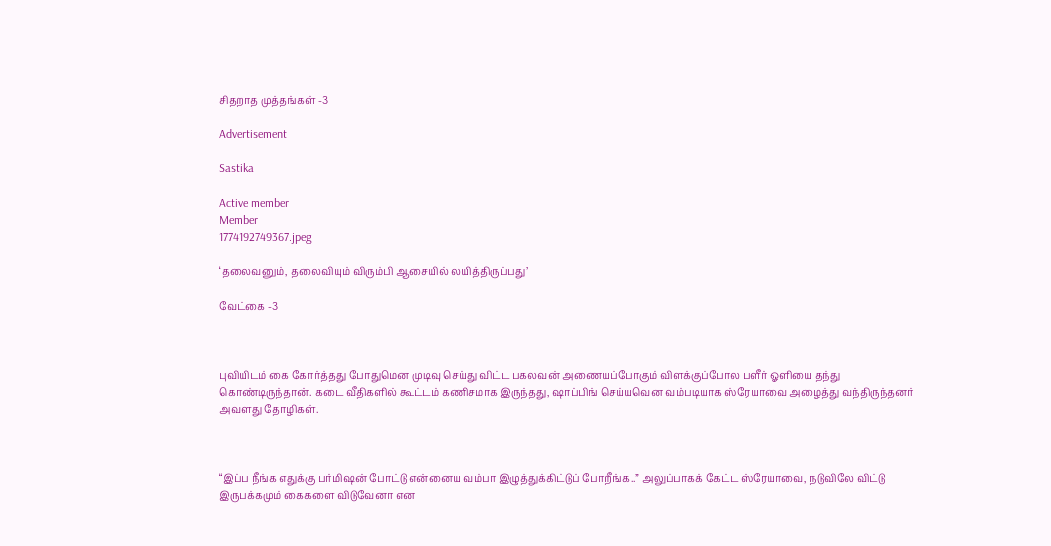சிதறாத முத்தங்கள் -3

Advertisement

Sastika

Active member
Member
1774192749367.jpeg

‘தலைவனும், தலைவியும் விரும்பி ஆசையில் லயித்திருப்பது’

வேட்கை -3



புவியிடம் கை கோர்த்தது போதுமென முடிவு செய்து விட்ட பகலவன் அணையப்போகும் விளக்குப்போல பளீர் ஓளியை தந்து கொண்டிருந்தான். கடை வீதிகளில் கூட்டம் கணிசமாக இருந்தது, ஷாப்பிங் செய்யவென வம்படியாக ஸ்ரேயாவை அழைத்து வந்திருந்தனர் அவளது தோழிகள்.



“இப்ப நீங்க எதுக்கு பர்மிஷன் போட்டு என்னைய வம்பா இழுத்துக்கிட்டுப் போறீங்க..” அலுப்பாகக் கேட்ட ஸ்ரேயாவை, நடுவிலே விட்டு இருபக்கமும் கைகளை விடுவேனா என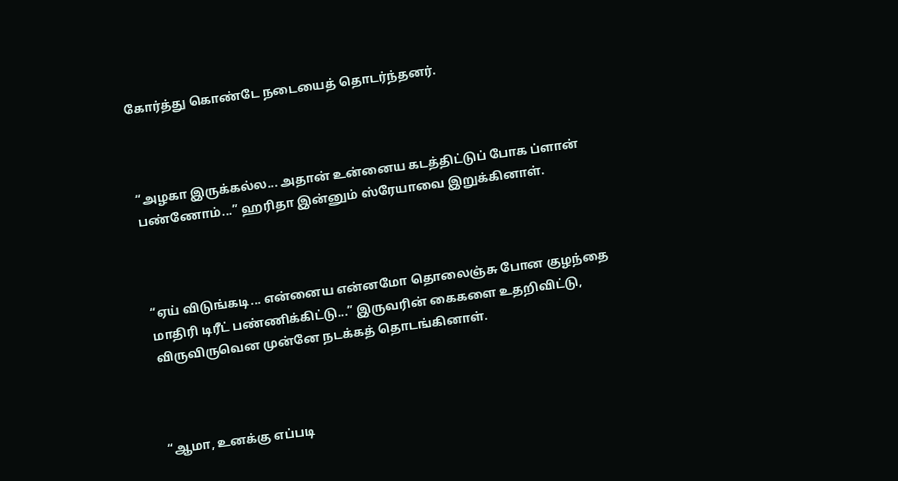கோர்த்து கொண்டே நடையைத் தொடர்ந்தனர்.



“அழகா இருக்கல்ல... அதான் உன்னைய கடத்திட்டுப் போக ப்ளான் பண்ணோம்...” ஹரிதா இன்னும் ஸ்ரேயாவை இறுக்கினாள்.



“ஏய் விடுங்கடி... என்னைய என்னமோ தொலைஞ்சு போன குழந்தை மாதிரி டிரீட் பண்ணிக்கிட்டு...” இருவரின் கைகளை உதறிவிட்டு, விருவிருவென முன்னே நடக்கத் தொடங்கினாள்.



“ஆமா, உனக்கு எப்படி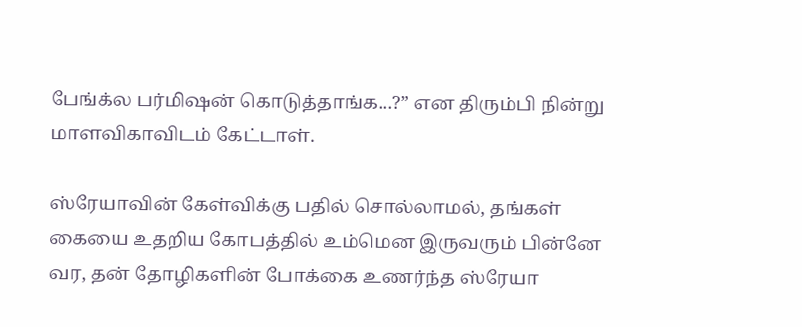பேங்க்ல பர்மிஷன் கொடுத்தாங்க...?” என திரும்பி நின்று மாளவிகாவிடம் கேட்டாள்.

ஸ்ரேயாவின் கேள்விக்கு பதில் சொல்லாமல், தங்கள் கையை உதறிய கோபத்தில் உம்மென இருவரும் பின்னே வர, தன் தோழிகளின் போக்கை உணர்ந்த ஸ்ரேயா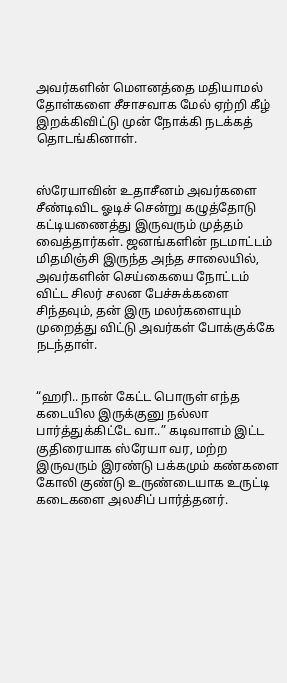அவர்களின் மெளனத்தை மதியாமல் தோள்களை சீசாசவாக மேல் ஏற்றி கீழ் இறக்கிவிட்டு முன் நோக்கி நடக்கத் தொடங்கினாள்.


ஸ்ரேயாவின் உதாசீனம் அவர்களை சீண்டிவிட ஓடிச் சென்று கழுத்தோடு கட்டியணைத்து இருவரும் முத்தம் வைத்தார்கள். ஜனங்களின் நடமாட்டம் மிதமிஞ்சி இருந்த அந்த சாலையில், அவர்களின் செய்கையை நோட்டம் விட்ட சிலர் சலன பேச்சுக்களை சிந்தவும், தன் இரு மலர்களையும் முறைத்து விட்டு அவர்கள் போக்குக்கே நடந்தாள்.


“ஹரி.. நான் கேட்ட பொருள் எந்த கடையில இருக்குனு நல்லா பார்த்துக்கிட்டே வா..” கடிவாளம் இட்ட குதிரையாக ஸ்ரேயா வர, மற்ற இருவரும் இரண்டு பக்கமும் கண்களை கோலி குண்டு உருண்டையாக உருட்டி கடைகளை அலசிப் பார்த்தனர்.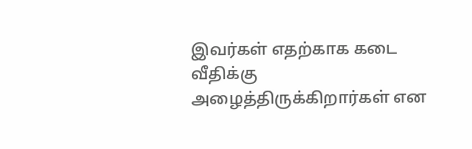இவர்கள் எதற்காக கடை வீதிக்கு அழைத்திருக்கிறார்கள் என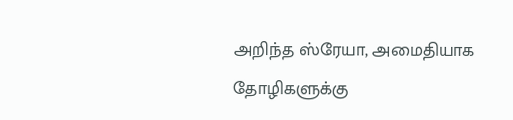அறிந்த ஸ்ரேயா, அமைதியாக தோழிகளுக்கு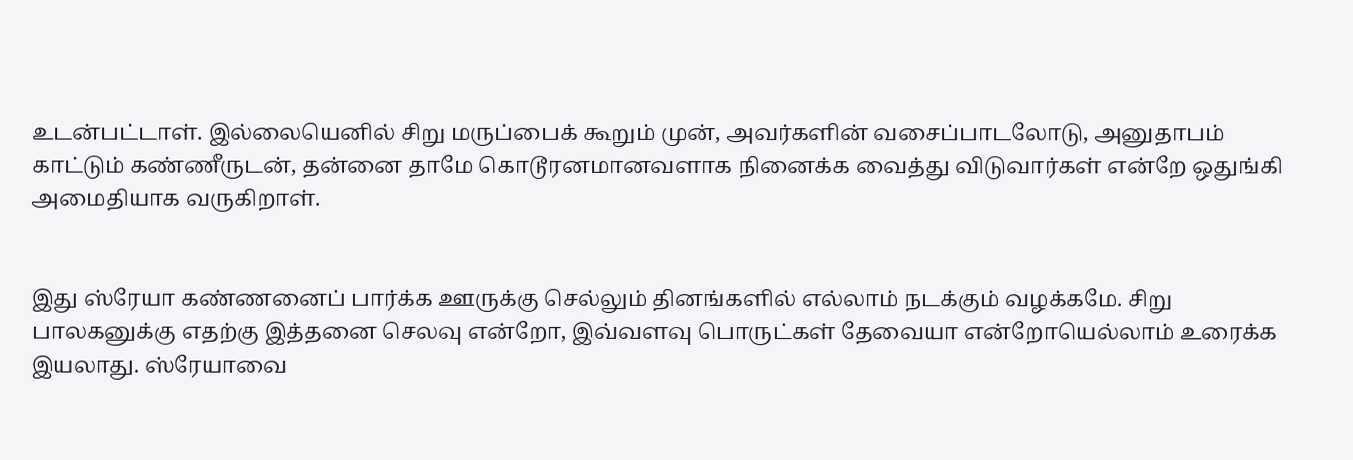உடன்பட்டாள். இல்லையெனில் சிறு மருப்பைக் கூறும் முன், அவர்களின் வசைப்பாடலோடு, அனுதாபம் காட்டும் கண்ணீருடன், தன்னை தாமே கொடூரனமானவளாக நினைக்க வைத்து விடுவார்கள் என்றே ஒதுங்கி அமைதியாக வருகிறாள்.


இது ஸ்ரேயா கண்ணனைப் பார்க்க ஊருக்கு செல்லும் தினங்களில் எல்லாம் நடக்கும் வழக்கமே. சிறு பாலகனுக்கு எதற்கு இத்தனை செலவு என்றோ, இவ்வளவு பொருட்கள் தேவையா என்றோயெல்லாம் உரைக்க இயலாது. ஸ்ரேயாவை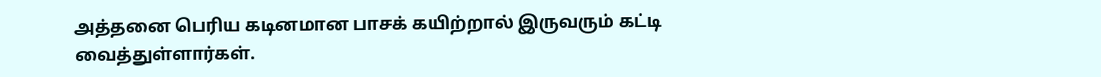அத்தனை பெரிய கடினமான பாசக் கயிற்றால் இருவரும் கட்டி வைத்துள்ளார்கள்.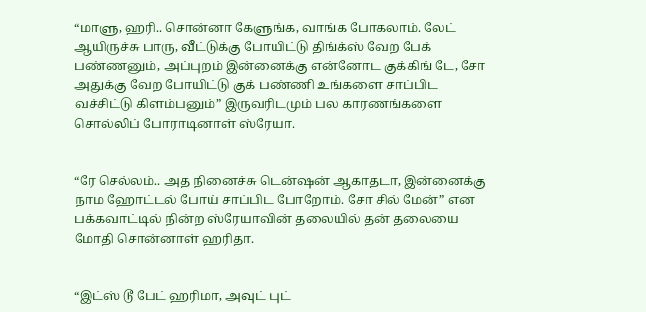“மாளு, ஹரி.. சொன்னா கேளுங்க, வாங்க போகலாம். லேட் ஆயிருச்சு பாரு, வீட்டுக்கு போயிட்டு திங்க்ஸ் வேற பேக் பண்ணனும், அப்புறம் இன்னைக்கு என்னோட குக்கிங் டே, சோ அதுக்கு வேற போயிட்டு குக் பண்ணி உங்களை சாப்பிட வச்சிட்டு கிளம்பனும்” இருவரிடமும் பல காரணங்களை சொல்லிப் போராடினாள் ஸ்ரேயா.


“ரே செல்லம்.. அத நினைச்சு டென்ஷன் ஆகாதடா, இன்னைக்கு நாம ஹோட்டல் போய் சாப்பிட போறோம். சோ சில் மேன்” என பக்கவாட்டில் நின்ற ஸ்ரேயாவின் தலையில் தன் தலையை மோதி சொன்னாள் ஹரிதா.


“இட்ஸ் டூ பேட் ஹரிமா, அவுட் புட்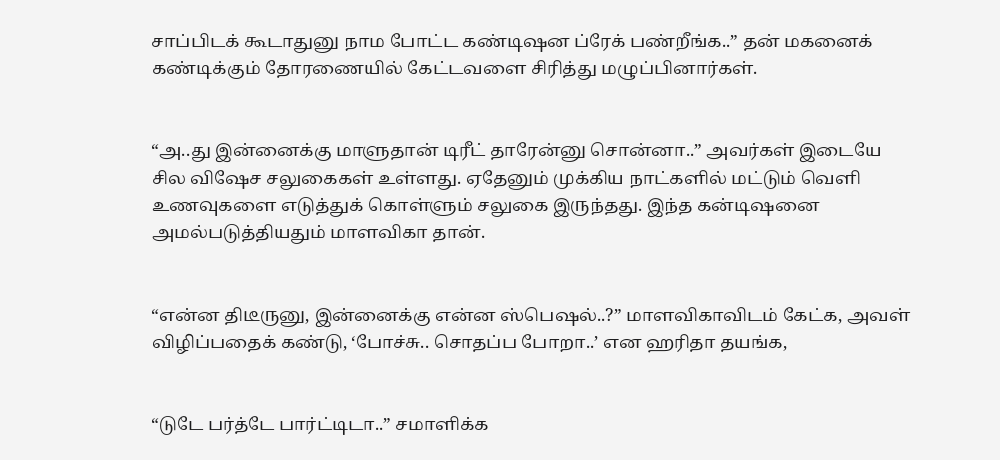சாப்பிடக் கூடாதுனு நாம போட்ட கண்டிஷன ப்ரேக் பண்றீங்க..” தன் மகனைக் கண்டிக்கும் தோரணையில் கேட்டவளை சிரித்து மழுப்பினார்கள்.


“அ..து இன்னைக்கு மாளுதான் டிரீட் தாரேன்னு சொன்னா..” அவர்கள் இடையே சில விஷேச சலுகைகள் உள்ளது. ஏதேனும் முக்கிய நாட்களில் மட்டும் வெளி உணவுகளை எடுத்துக் கொள்ளும் சலுகை இருந்தது. இந்த கன்டிஷனை அமல்படுத்தியதும் மாளவிகா தான்.


“என்ன திடீருனு, இன்னைக்கு என்ன ஸ்பெஷல்..?” மாளவிகாவிடம் கேட்க, அவள் விழிப்பதைக் கண்டு, ‘போச்சு.. சொதப்ப போறா..’ என ஹரிதா தயங்க,


“டுடே பர்த்டே பார்ட்டிடா..” சமாளிக்க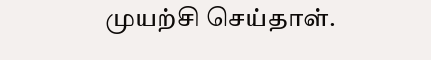முயற்சி செய்தாள்.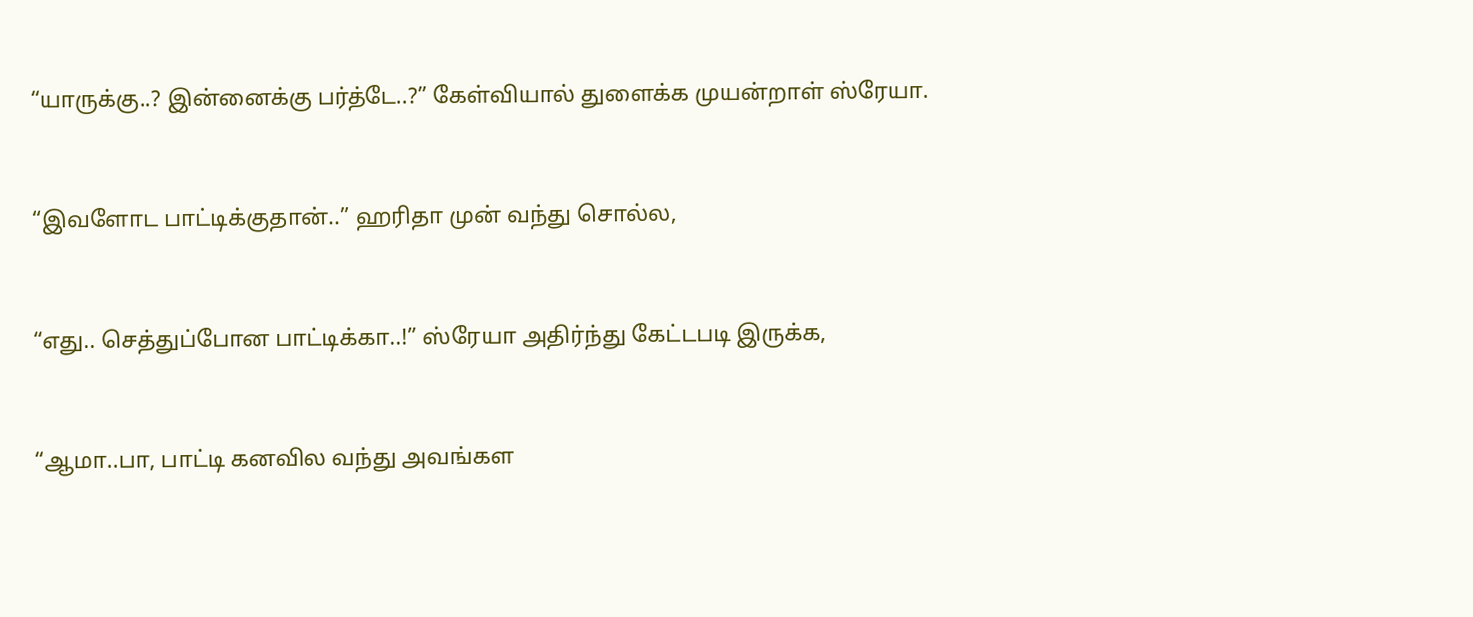“யாருக்கு..? இன்னைக்கு பர்த்டே..?” கேள்வியால் துளைக்க முயன்றாள் ஸ்ரேயா.


“இவளோட பாட்டிக்குதான்..” ஹரிதா முன் வந்து சொல்ல,


“எது.. செத்துப்போன பாட்டிக்கா..!” ஸ்ரேயா அதிர்ந்து கேட்டபடி இருக்க,


“ஆமா..பா, பாட்டி கனவில வந்து அவங்கள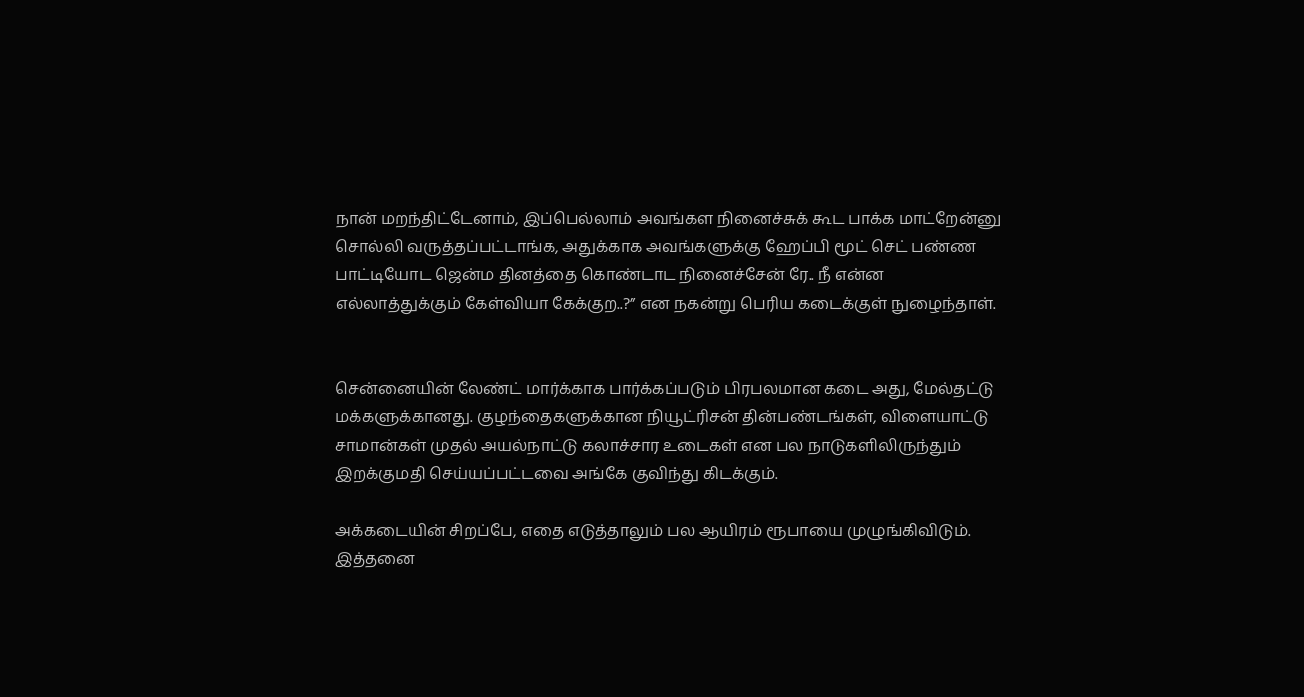நான் மறந்திட்டேனாம், இப்பெல்லாம் அவங்கள நினைச்சுக் கூட பாக்க மாட்றேன்னு சொல்லி வருத்தப்பட்டாங்க, அதுக்காக அவங்களுக்கு ஹேப்பி மூட் செட் பண்ண பாட்டியோட ஜென்ம தினத்தை கொண்டாட நினைச்சேன் ரே.. நீ என்ன எல்லாத்துக்கும் கேள்வியா கேக்குற..?” என நகன்று பெரிய கடைக்குள் நுழைந்தாள்.


சென்னையின் லேண்ட் மார்க்காக பார்க்கப்படும் பிரபலமான கடை அது, மேல்தட்டு மக்களுக்கானது. குழந்தைகளுக்கான நியூட்ரிசன் தின்பண்டங்கள், விளையாட்டு சாமான்கள் முதல் அயல்நாட்டு கலாச்சார உடைகள் என பல நாடுகளிலிருந்தும் இறக்குமதி செய்யப்பட்டவை அங்கே குவிந்து கிடக்கும்.

அக்கடையின் சிறப்பே, எதை எடுத்தாலும் பல ஆயிரம் ரூபாயை முழுங்கிவிடும். இத்தனை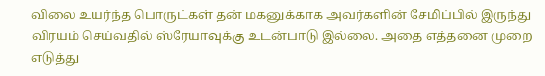விலை உயர்ந்த பொருட்கள் தன் மகனுக்காக அவர்களின் சேமிப்பில் இருந்து விரயம் செய்வதில் ஸ்ரேயாவுக்கு உடன்பாடு இல்லை. அதை எத்தனை முறை எடுத்து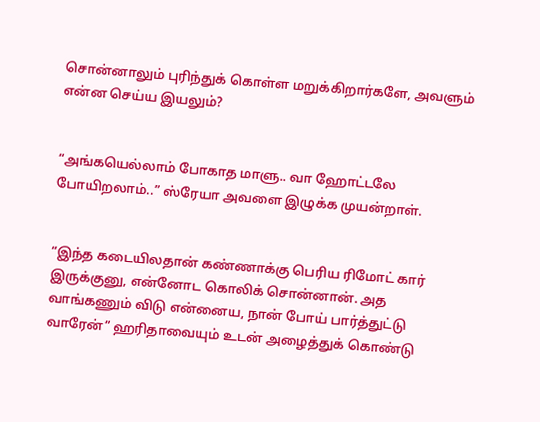சொன்னாலும் புரிந்துக் கொள்ள மறுக்கிறார்களே, அவளும் என்ன செய்ய இயலும்?


“அங்கயெல்லாம் போகாத மாளு.. வா ஹோட்டலே போயிறலாம்..” ஸ்ரேயா அவளை இழுக்க முயன்றாள்.


“இந்த கடையிலதான் கண்ணாக்கு பெரிய ரிமோட் கார் இருக்குனு, என்னோட கொலிக் சொன்னான். அத வாங்கணும் விடு என்னைய, நான் போய் பார்த்துட்டு வாரேன்” ஹரிதாவையும் உடன் அழைத்துக் கொண்டு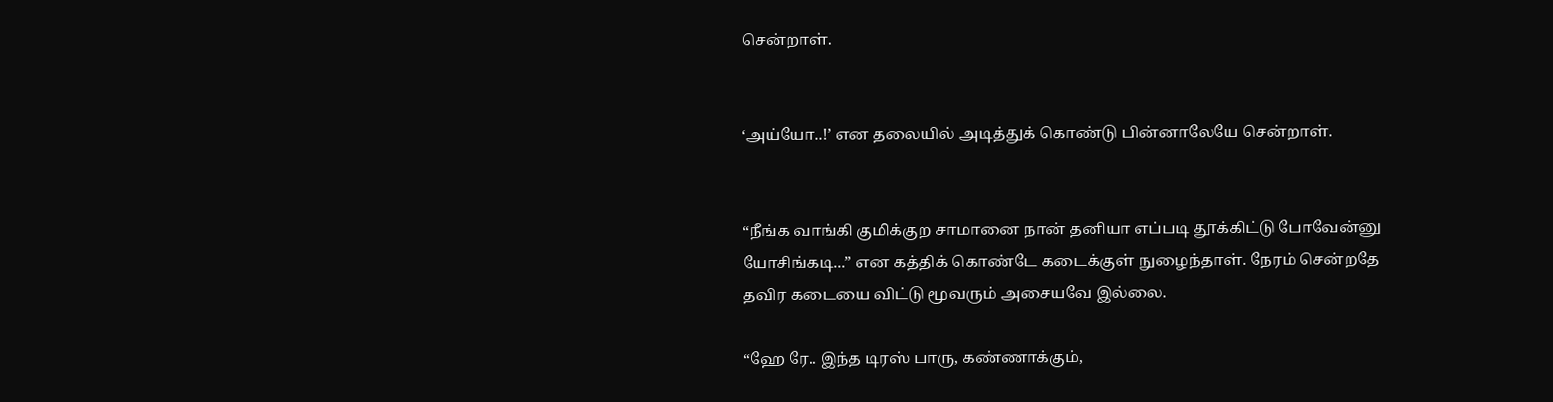சென்றாள்.


‘அய்யோ..!’ என தலையில் அடித்துக் கொண்டு பின்னாலேயே சென்றாள்.


“நீங்க வாங்கி குமிக்குற சாமானை நான் தனியா எப்படி தூக்கிட்டு போவேன்னு யோசிங்கடி...” என கத்திக் கொண்டே கடைக்குள் நுழைந்தாள். நேரம் சென்றதே தவிர கடையை விட்டு மூவரும் அசையவே இல்லை.

“ஹே ரே.. இந்த டிரஸ் பாரு, கண்ணாக்கும்,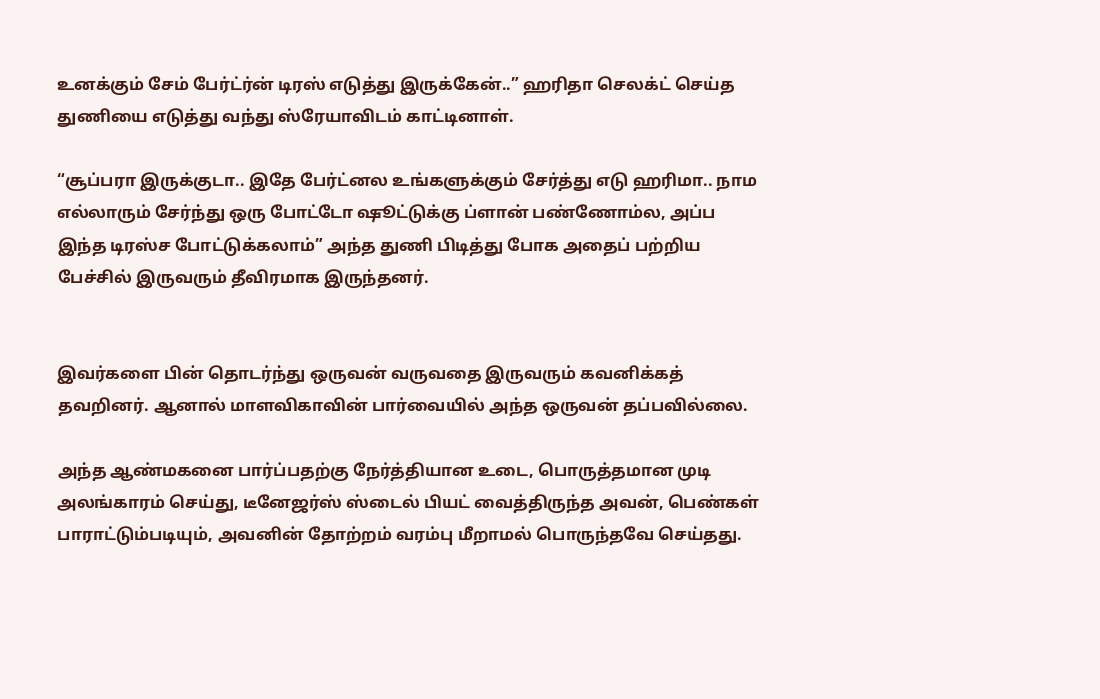உனக்கும் சேம் பேர்ட்ர்ன் டிரஸ் எடுத்து இருக்கேன்..” ஹரிதா செலக்ட் செய்த துணியை எடுத்து வந்து ஸ்ரேயாவிடம் காட்டினாள்.

“சூப்பரா இருக்குடா.. இதே பேர்ட்னல உங்களுக்கும் சேர்த்து எடு ஹரிமா.. நாம எல்லாரும் சேர்ந்து ஒரு போட்டோ ஷூட்டுக்கு ப்ளான் பண்ணோம்ல, அப்ப இந்த டிரஸ்ச போட்டுக்கலாம்” அந்த துணி பிடித்து போக அதைப் பற்றிய பேச்சில் இருவரும் தீவிரமாக இருந்தனர்.


இவர்களை பின் தொடர்ந்து ஒருவன் வருவதை இருவரும் கவனிக்கத் தவறினர். ஆனால் மாளவிகாவின் பார்வையில் அந்த ஒருவன் தப்பவில்லை.

அந்த ஆண்மகனை பார்ப்பதற்கு நேர்த்தியான உடை, பொருத்தமான முடி அலங்காரம் செய்து, டீனேஜர்ஸ் ஸ்டைல் பியட் வைத்திருந்த அவன், பெண்கள் பாராட்டும்படியும், அவனின் தோற்றம் வரம்பு மீறாமல் பொருந்தவே செய்தது.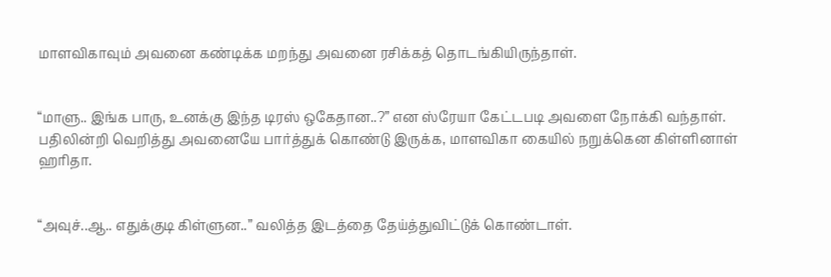மாளவிகாவும் அவனை கண்டிக்க மறந்து அவனை ரசிக்கத் தொடங்கியிருந்தாள்.


“மாளு.. இங்க பாரு, உனக்கு இந்த டிரஸ் ஒகேதான..?” என ஸ்ரேயா கேட்டபடி அவளை நோக்கி வந்தாள். பதிலின்றி வெறித்து அவனையே பார்த்துக் கொண்டு இருக்க, மாளவிகா கையில் நறுக்கென கிள்ளினாள் ஹரிதா.


“அவுச்..ஆ.. எதுக்குடி கிள்ளுன..” வலித்த இடத்தை தேய்த்துவிட்டுக் கொண்டாள்.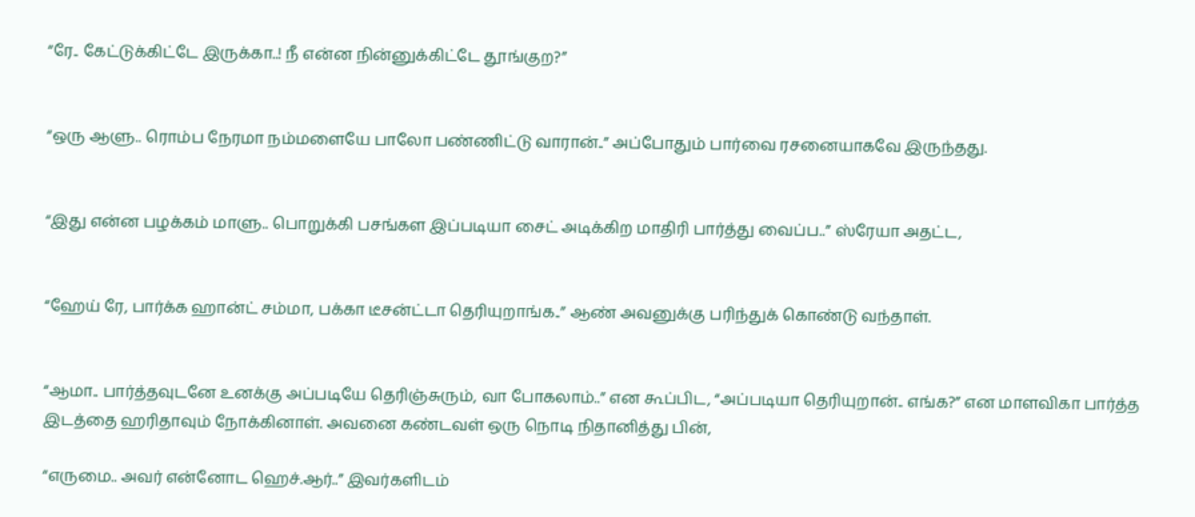“ரே.. கேட்டுக்கிட்டே இருக்கா..! நீ என்ன நின்னுக்கிட்டே தூங்குற?”


“ஒரு ஆளு.. ரொம்ப நேரமா நம்மளையே பாலோ பண்ணிட்டு வாரான்..” அப்போதும் பார்வை ரசனையாகவே இருந்தது.


“இது என்ன பழக்கம் மாளு.. பொறுக்கி பசங்கள இப்படியா சைட் அடிக்கிற மாதிரி பார்த்து வைப்ப..” ஸ்ரேயா அதட்ட,


“ஹேய் ரே, பார்க்க ஹான்ட் சம்மா, பக்கா டீசன்ட்டா தெரியுறாங்க..” ஆண் அவனுக்கு பரிந்துக் கொண்டு வந்தாள்.


“ஆமா.. பார்த்தவுடனே உனக்கு அப்படியே தெரிஞ்சுரும், வா போகலாம்..” என கூப்பிட, “அப்படியா தெரியுறான்.. எங்க?” என மாளவிகா பார்த்த இடத்தை ஹரிதாவும் நோக்கினாள். அவனை கண்டவள் ஒரு நொடி நிதானித்து பின்,

“எருமை.. அவர் என்னோட ஹெச்.ஆர்..” இவர்களிடம்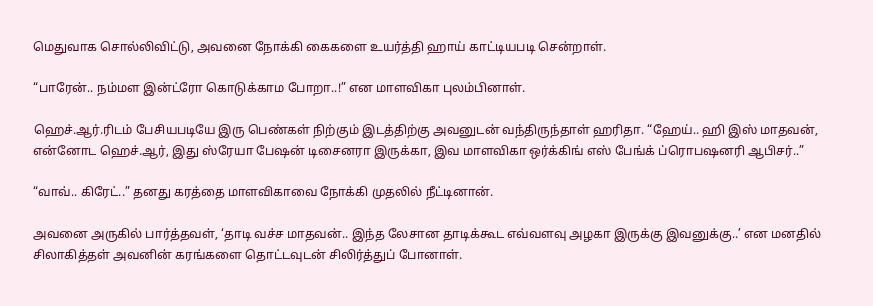மெதுவாக சொல்லிவிட்டு, அவனை நோக்கி கைகளை உயர்த்தி ஹாய் காட்டியபடி சென்றாள்.

“பாரேன்.. நம்மள இன்ட்ரோ கொடுக்காம போறா..!” என மாளவிகா புலம்பினாள்.

ஹெச்.ஆர்.ரிடம் பேசியபடியே இரு பெண்கள் நிற்கும் இடத்திற்கு அவனுடன் வந்திருந்தாள் ஹரிதா. “ஹேய்.. ஹி இஸ் மாதவன், என்னோட ஹெச்.ஆர், இது ஸ்ரேயா பேஷன் டிசைனரா இருக்கா, இவ மாளவிகா ஒர்க்கிங் எஸ் பேங்க் ப்ரொபஷனரி ஆபிசர்..”

“வாவ்.. கிரேட்..” தனது கரத்தை மாளவிகாவை நோக்கி முதலில் நீட்டினான்.

அவனை அருகில் பார்த்தவள், ‘தாடி வச்ச மாதவன்.. இந்த லேசான தாடிக்கூட எவ்வளவு அழகா இருக்கு இவனுக்கு..’ என மனதில் சிலாகித்தள் அவனின் கரங்களை தொட்டவுடன் சிலிர்த்துப் போனாள்.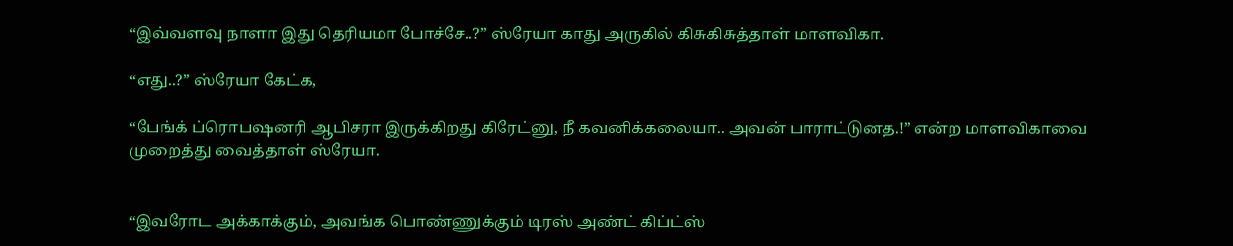“இவ்வளவு நாளா இது தெரியமா போச்சே..?” ஸ்ரேயா காது அருகில் கிசுகிசுத்தாள் மாளவிகா.

“எது..?” ஸ்ரேயா கேட்க,

“பேங்க் ப்ரொபஷனரி ஆபிசரா இருக்கிறது கிரேட்னு, நீ கவனிக்கலையா.. அவன் பாராட்டுனத.!” என்ற மாளவிகாவை முறைத்து வைத்தாள் ஸ்ரேயா.


“இவரோட அக்காக்கும், அவங்க பொண்ணுக்கும் டிரஸ் அண்ட் கிப்ட்ஸ்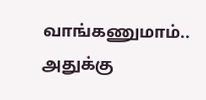வாங்கணுமாம்.. அதுக்கு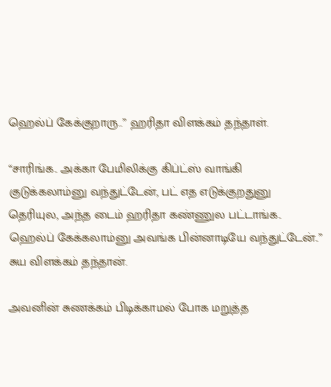ஹெல்ப் கேக்குறாரு..” ஹரிதா விளக்கம் தந்தாள்.

“சாரிங்க.. அக்கா பேமிலிக்கு கிப்ட்ஸ் வாங்கி குடுக்கலாம்னு வந்துட்டேன், பட் எத எடுக்குறதுனு தெரியுல, அந்த டைம் ஹரிதா கண்ணுல பட்டாங்க.. ஹெல்ப் கேக்கலாம்னு அவங்க பின்னாடியே வந்துட்டேன்..” சுய விளக்கம் தந்தான்.

அவனின் சுணக்கம் பிடிக்காமல் போக மறுத்த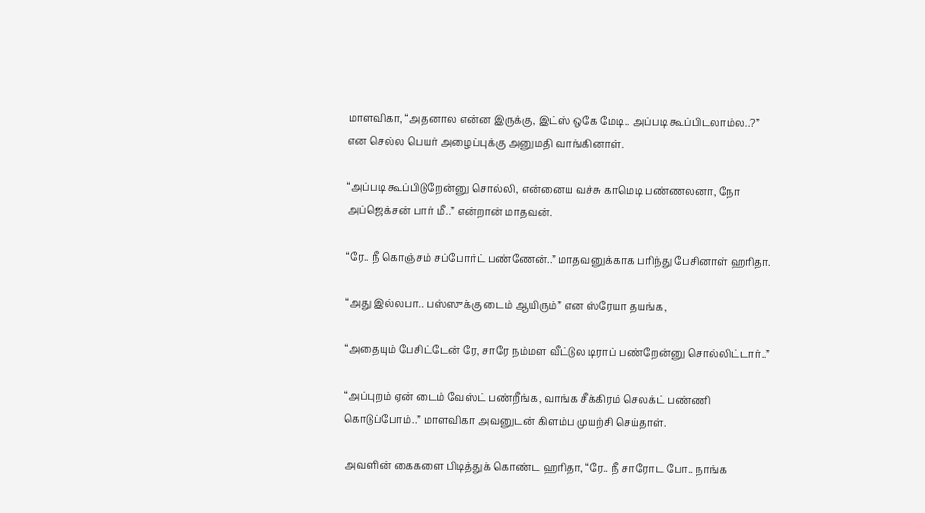மாளவிகா, “அதனால என்ன இருக்கு, இட்ஸ் ஒகே மேடி.. அப்படி கூப்பிடலாம்ல..?” என செல்ல பெயர் அழைப்புக்கு அனுமதி வாங்கினாள்.

“அப்படி கூப்பிடுறேன்னு சொல்லி, என்னைய வச்சு காமெடி பண்ணலனா, நோ அப்ஜெக்சன் பார் மீ..” என்றான் மாதவன்.

“ரே.. நீ கொஞ்சம் சப்போர்ட் பண்ணேன்..” மாதவனுக்காக பரிந்து பேசினாள் ஹரிதா.

“அது இல்லபா.. பஸ்ஸுக்கு டைம் ஆயிரும்” என ஸ்ரேயா தயங்க,

“அதையும் பேசிட்டேன் ரே, சாரே நம்மள வீட்டுல டிராப் பண்றேன்னு சொல்லிட்டார்..”

“அப்புறம் ஏன் டைம் வேஸ்ட் பண்றீங்க, வாங்க சீக்கிரம் செலக்ட் பண்ணி கொடுப்போம்..” மாளவிகா அவனுடன் கிளம்ப முயற்சி செய்தாள்.

அவளின் கைகளை பிடித்துக் கொண்ட ஹரிதா, “ரே.. நீ சாரோட போ.. நாங்க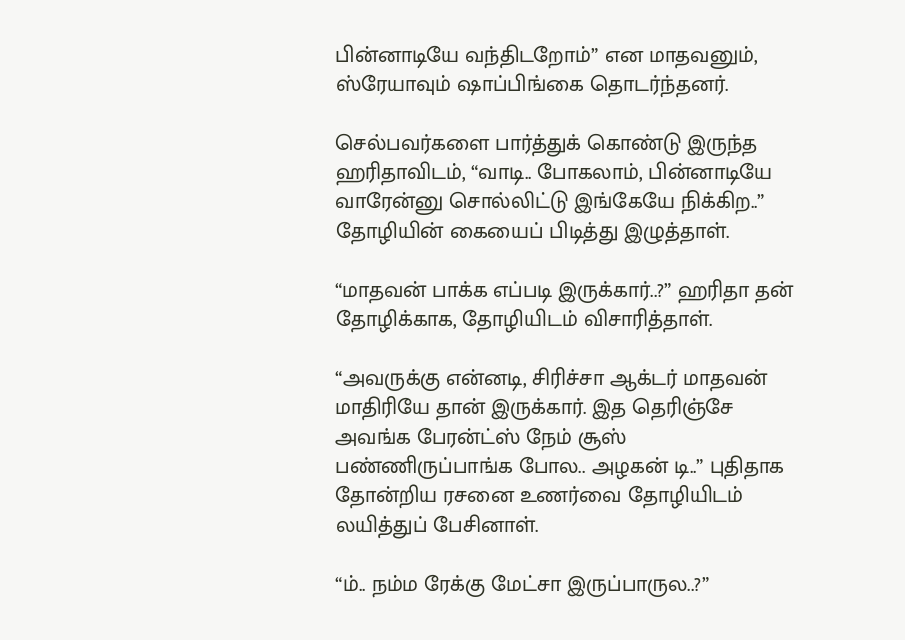பின்னாடியே வந்திடறோம்” என மாதவனும், ஸ்ரேயாவும் ஷாப்பிங்கை தொடர்ந்தனர்.

செல்பவர்களை பார்த்துக் கொண்டு இருந்த ஹரிதாவிடம், “வாடி.. போகலாம், பின்னாடியே வாரேன்னு சொல்லிட்டு இங்கேயே நிக்கிற..” தோழியின் கையைப் பிடித்து இழுத்தாள்.

“மாதவன் பாக்க எப்படி இருக்கார்..?” ஹரிதா தன் தோழிக்காக, தோழியிடம் விசாரித்தாள்.

“அவருக்கு என்னடி, சிரிச்சா ஆக்டர் மாதவன் மாதிரியே தான் இருக்கார். இத தெரிஞ்சே அவங்க பேரன்ட்ஸ் நேம் சூஸ் பண்ணிருப்பாங்க போல.. அழகன் டி..” புதிதாக தோன்றிய ரசனை உணர்வை தோழியிடம் லயித்துப் பேசினாள்.

“ம்.. நம்ம ரேக்கு மேட்சா இருப்பாருல..?”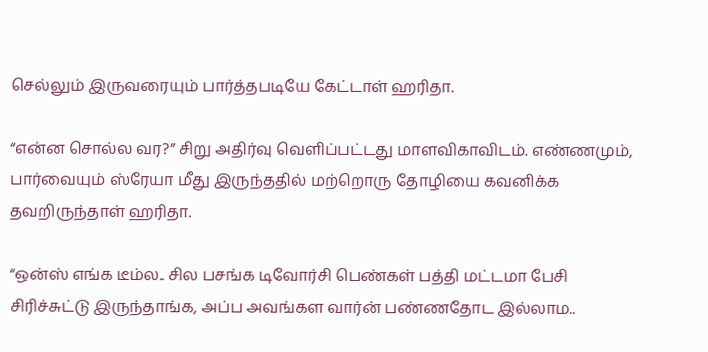செல்லும் இருவரையும் பார்த்தபடியே கேட்டாள் ஹரிதா.

“என்ன சொல்ல வர?” சிறு அதிர்வு வெளிப்பட்டது மாளவிகாவிடம். எண்ணமும், பார்வையும் ஸ்ரேயா மீது இருந்ததில் மற்றொரு தோழியை கவனிக்க தவறிருந்தாள் ஹரிதா.

“ஒன்ஸ் எங்க டீம்ல.. சில பசங்க டிவோர்சி பெண்கள் பத்தி மட்டமா பேசி சிரிச்சுட்டு இருந்தாங்க, அப்ப அவங்கள வார்ன் பண்ணதோட இல்லாம..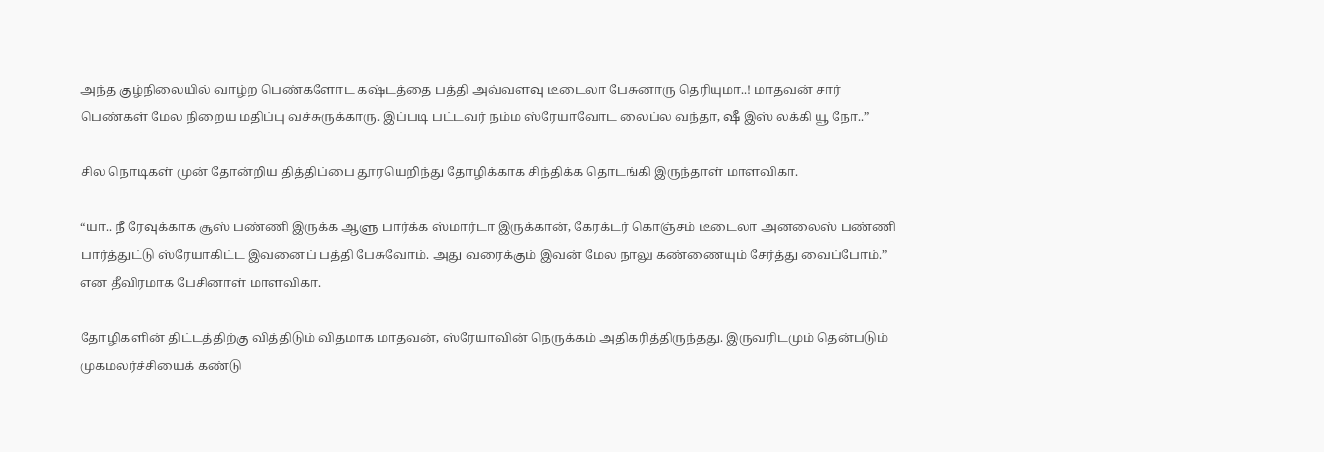அந்த குழ்நிலையில் வாழ்ற பெண்களோட கஷ்டத்தை பத்தி அவ்வளவு டீடைலா பேசுனாரு தெரியுமா..! மாதவன் சார் பெண்கள் மேல நிறைய மதிப்பு வச்சுருக்காரு. இப்படி பட்டவர் நம்ம ஸ்ரேயாவோட லைப்ல வந்தா, ஷீ இஸ் லக்கி யூ நோ..”

சில நொடிகள் முன் தோன்றிய தித்திப்பை தூரயெறிந்து தோழிக்காக சிந்திக்க தொடங்கி இருந்தாள் மாளவிகா.

“யா.. நீ ரேவுக்காக சூஸ் பண்ணி இருக்க ஆளு பார்க்க ஸ்மார்டா இருக்கான், கேரக்டர் கொஞ்சம் டீடைலா அனலைஸ் பண்ணி பார்த்துட்டு ஸ்ரேயாகிட்ட இவனைப் பத்தி பேசுவோம். அது வரைக்கும் இவன் மேல நாலு கண்ணையும் சேர்த்து வைப்போம்.” என தீவிரமாக பேசினாள் மாளவிகா.

தோழிகளின் திட்டத்திற்கு வித்திடும் விதமாக மாதவன், ஸ்ரேயாவின் நெருக்கம் அதிகரித்திருந்தது. இருவரிடமும் தென்படும் முகமலர்ச்சியைக் கண்டு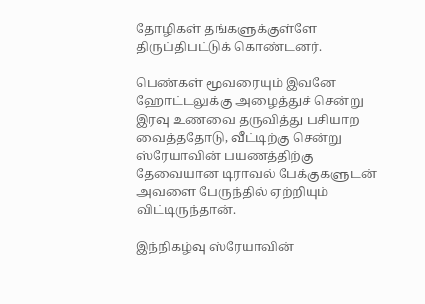தோழிகள் தங்களுக்குள்ளே திருப்திபட்டுக் கொண்டனர்.

பெண்கள் மூவரையும் இவனே ஹோட்டலுக்கு அழைத்துச் சென்று இரவு உணவை தருவித்து பசியாற வைத்ததோடு, வீட்டிற்கு சென்று ஸ்ரேயாவின் பயணத்திற்கு தேவையான டிராவல் பேக்குகளுடன் அவளை பேருந்தில் ஏற்றியும் விட்டிருந்தான்.

இந்நிகழ்வு ஸ்ரேயாவின்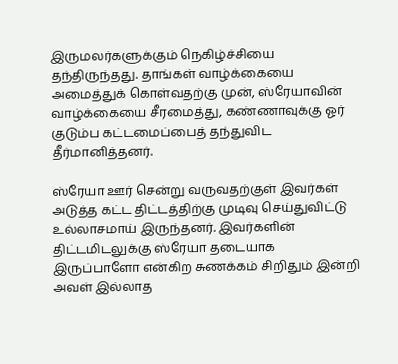இருமலர்களுக்கும் நெகிழ்ச்சியை தந்திருந்தது. தாங்கள் வாழ்க்கையை அமைத்துக் கொள்வதற்கு முன், ஸ்ரேயாவின் வாழ்க்கையை சீரமைத்து, கண்ணாவுக்கு ஓர் குடும்ப கட்டமைப்பைத் தந்துவிட தீர்மானித்தனர்.

ஸ்ரேயா ஊர் சென்று வருவதற்குள் இவர்கள் அடுத்த கட்ட திட்டத்திற்கு முடிவு செய்துவிட்டு உல்லாசமாய் இருந்தனர். இவர்களின் திட்டமிடலுக்கு ஸ்ரேயா தடையாக இருப்பாளோ என்கிற சுணக்கம் சிறிதும் இன்றி அவள் இல்லாத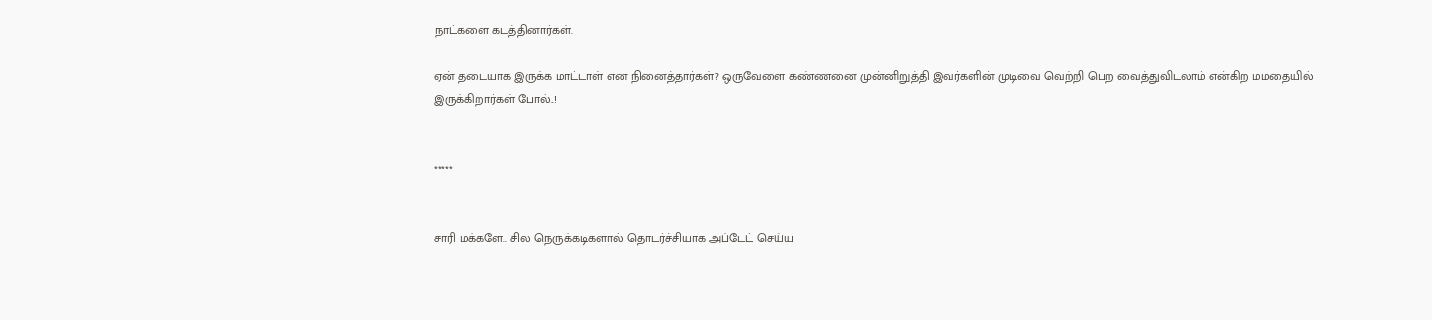நாட்களை கடத்தினார்கள்.

ஏன் தடையாக இருக்க மாட்டாள் என நினைத்தார்கள்? ஒருவேளை கண்ணனை முன்னிறுத்தி இவர்களின் முடிவை வெற்றி பெற வைத்துவிடலாம் என்கிற மமதையில் இருக்கிறார்கள் போல்..!


*****


சாரி மக்களே.. சில நெருக்கடிகளால் தொடர்ச்சியாக அப்டேட் செய்ய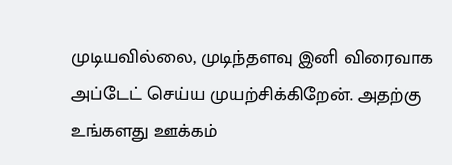முடியவில்லை, முடிந்தளவு இனி விரைவாக அப்டேட் செய்ய முயற்சிக்கிறேன். அதற்கு உங்களது ஊக்கம்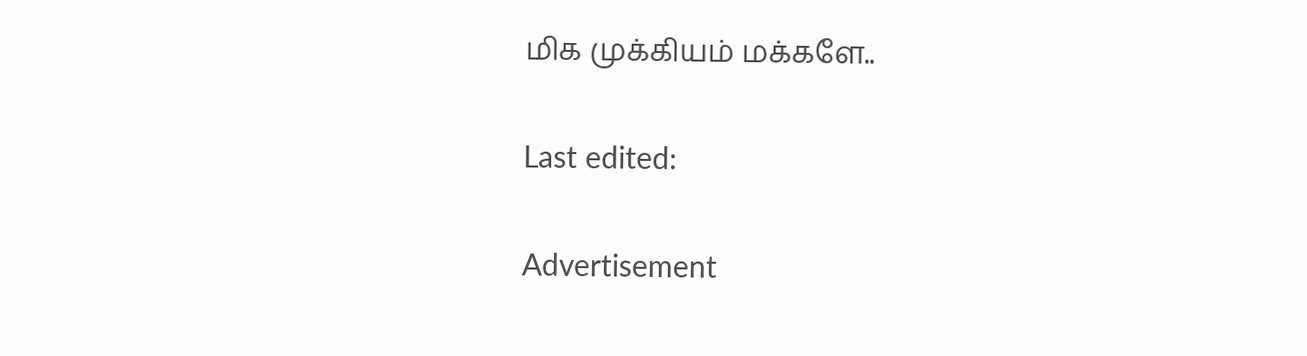மிக முக்கியம் மக்களே..

Last edited:

Advertisement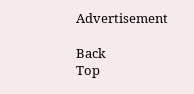Advertisement

Back
Top